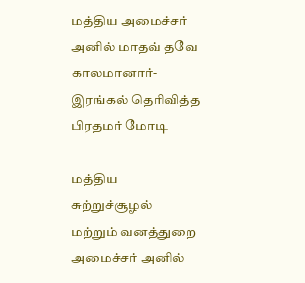மத்திய அமைச்சர் அனில் மாதவ் தவே காலமானார்- இரங்கல் தெரிவித்த பிரதமர் மோடி

மத்திய சுற்றுச்சூழல் மற்றும் வனத்துறை அமைச்சர் அனில்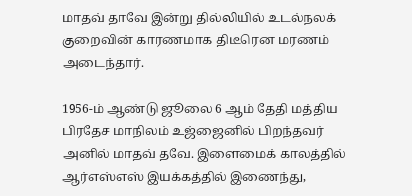மாதவ் தாவே இன்று தில்லியில் உடல்நலக் குறைவின் காரணமாக திடீரென மரணம் அடைந்தார்.

1956-ம் ஆண்டு ஜூலை 6 ஆம் தேதி மத்திய பிரதேச மாநிலம் உஜ்ஜைனில் பிறந்தவர் அனில் மாதவ் தவே. இளைமைக் காலத்தில் ஆர்எஸ்எஸ் இயக்கத்தில் இணைந்து,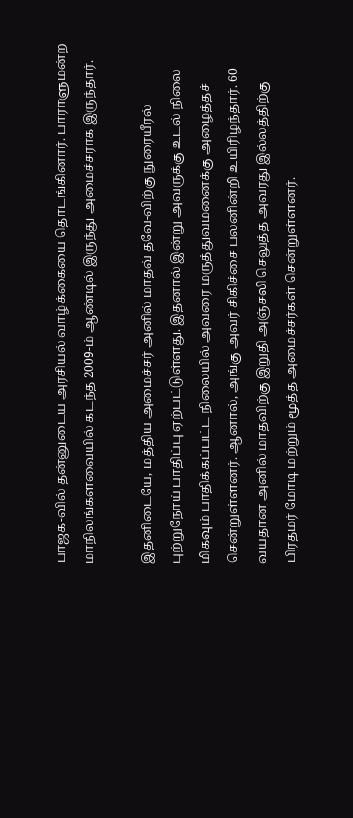பாஜக-வில் தன்னுடைய அரசியல் வாழ்க்கையை தொடங்கினார். பாராளுமன்ற மாநிலங்களவையில் கடந்த 2009-ம் ஆண்டில் இருந்து அமைச்சராக இருந்தார்.

இதனிடையே, மத்திய அமைச்சர் அனில் மாதவ் தவே-விற்கு நுரையீரல் புற்றுநோய் பாதிப்பு ஏற்பட்டுள்ளது. இதனால் இன்று அவருக்கு உடல் நிலை மிகவும் பாதிக்கப்பட்ட நிலையில் அவரை மருத்துவமனைக்கு அழைத்தச் சென்றுள்ளனர். ஆனால், அங்கு அவர் சிகிச்சை பலனின்றி உயிரிழந்தார். 60 வயதான அனில் மாதவிற்கு இறுதி அஞ்சலி செலுத்த அவரது இல்லத்திற்கு பிரதமர் மோடி மற்றும் மூத்த அமைச்சர்கள் சென்றுள்ளனர்.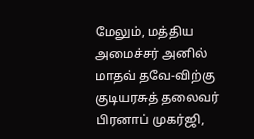மேலும், மத்திய அமைச்சர் அனில் மாதவ் தவே-விற்கு குடியரசுத் தலைவர் பிரனாப் முகர்ஜி,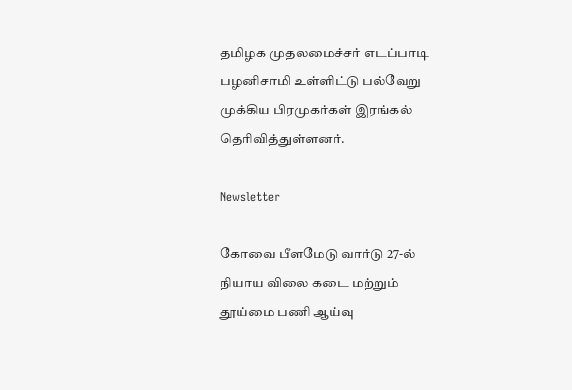தமிழக முதலமைச்சர் எடப்பாடி பழனிசாமி உள்ளிட்டு பல்வேறு முக்கிய பிரமுகர்கள் இரங்கல் தெரிவித்துள்ளனர்.

Newsletter

கோவை பீளமேடு வார்டு 27-ல் நியாய விலை கடை மற்றும் தூய்மை பணி ஆய்வு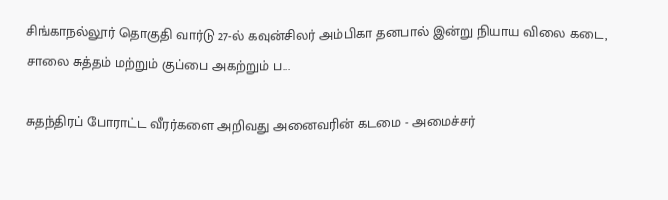சிங்காநல்லூர் தொகுதி வார்டு 27-ல் கவுன்சிலர் அம்பிகா தனபால் இன்று நியாய விலை கடை, சாலை சுத்தம் மற்றும் குப்பை அகற்றும் ப...

சுதந்திரப் போராட்ட வீரர்களை அறிவது அனைவரின் கடமை - அமைச்சர்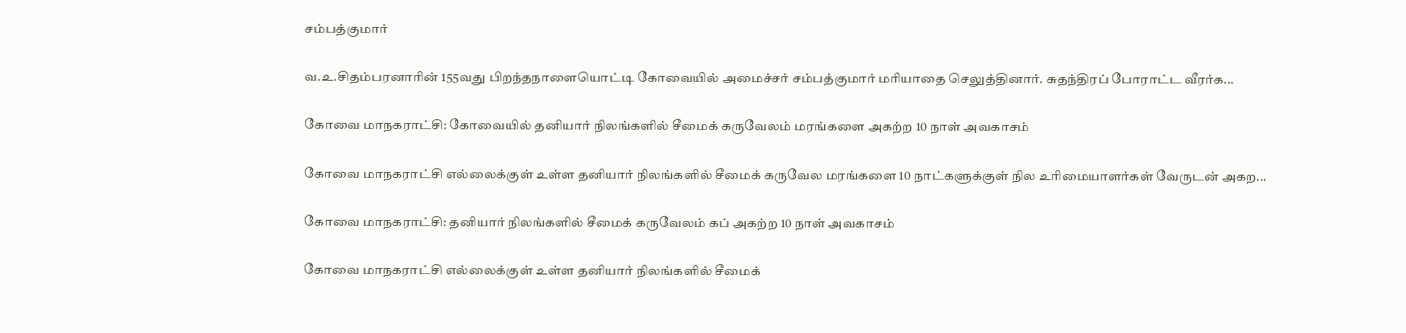சம்பத்குமார்

வ.உ.சிதம்பரனாரின் 155வது பிறந்தநாளையொட்டி கோவையில் அமைச்சர் சம்பத்குமார் மரியாதை செலுத்தினார். சுதந்திரப் போராட்ட வீரர்க...

கோவை மாநகராட்சி: கோவையில் தனியார் நிலங்களில் சீமைக் கருவேலம் மரங்களை அகற்ற 10 நாள் அவகாசம்

கோவை மாநகராட்சி எல்லைக்குள் உள்ள தனியார் நிலங்களில் சீமைக் கருவேல மரங்களை 10 நாட்களுக்குள் நில உரிமையாளர்கள் வேருடன் அகற...

கோவை மாநகராட்சி: தனியார் நிலங்களில் சீமைக் கருவேலம் கப் அகற்ற 10 நாள் அவகாசம்

கோவை மாநகராட்சி எல்லைக்குள் உள்ள தனியார் நிலங்களில் சீமைக்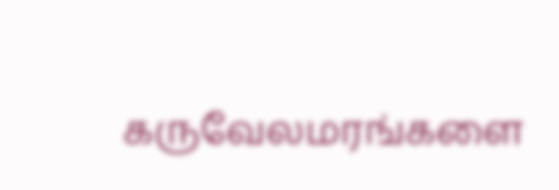கருவேலமரங்களை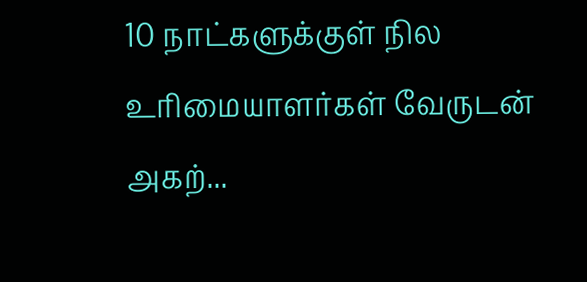10 நாட்களுக்குள் நில உரிமையாளர்கள் வேருடன் அகற்...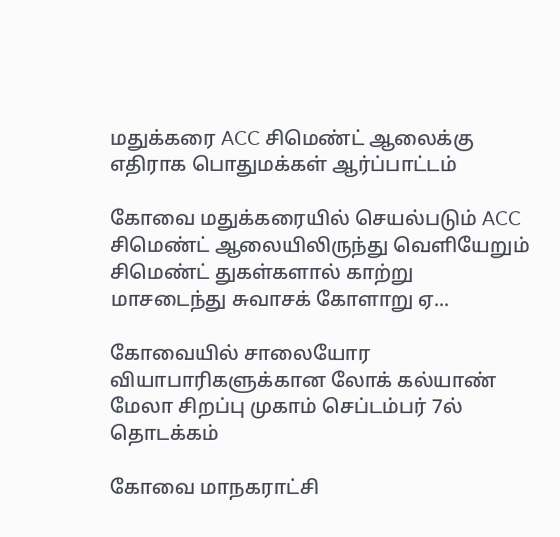மதுக்கரை ACC சிமெண்ட் ஆலைக்கு எதிராக பொதுமக்கள் ஆர்ப்பாட்டம்

கோவை மதுக்கரையில் செயல்படும் ACC சிமெண்ட் ஆலையிலிருந்து வெளியேறும் சிமெண்ட் துகள்களால் காற்று மாசடைந்து சுவாசக் கோளாறு ஏ...

கோவையில் சாலையோர வியாபாரிகளுக்கான லோக் கல்யாண் மேலா சிறப்பு முகாம் செப்டம்பர் 7ல் தொடக்கம்

கோவை மாநகராட்சி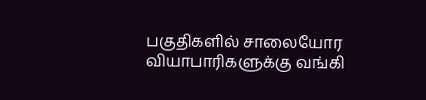பகுதிகளில் சாலையோர வியாபாரிகளுக்கு வங்கி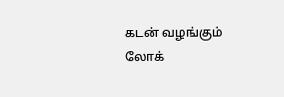கடன் வழங்கும் லோக்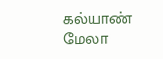கல்யாண் மேலா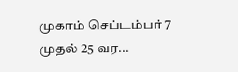முகாம் செப்டம்பர் 7 முதல் 25 வர...